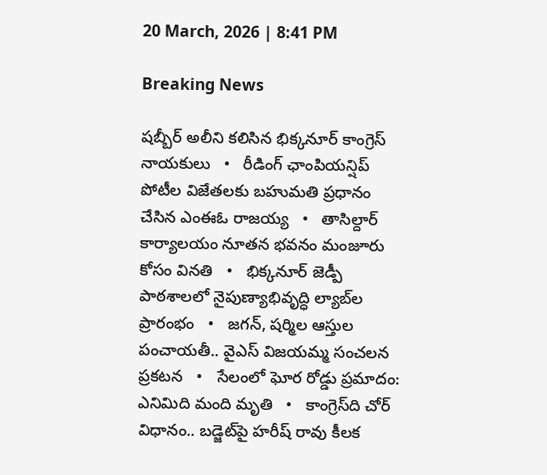20 March, 2026 | 8:41 PM

Breaking News

షబ్బీర్ అలీని కలిసిన భిక్కనూర్ కాంగ్రెస్ నాయకులు   •   రీడింగ్ ఛాంపియన్షిప్ పోటీల విజేతలకు బహుమతి ప్రధానం చేసిన ఎంఈఓ రాజయ్య   •   తాసిల్దార్ కార్యాలయం నూతన భవనం మంజూరు కోసం వినతి   •   భిక్కనూర్ జెడ్పీ పాఠశాలలో నైపుణ్యాభివృద్ధి ల్యాబ్‌ల ప్రారంభం   •   జగన్, షర్మిల ఆస్తుల పంచాయతీ.. వైఎస్ విజయమ్మ సంచలన ప్రకటన   •   సేలంలో ఘోర రోడ్డు ప్రమాదం: ఎనిమిది మంది మృతి   •   కాంగ్రెస్‌ది చోర్ విధానం.. బడ్జెట్‌పై హరీష్ రావు కీలక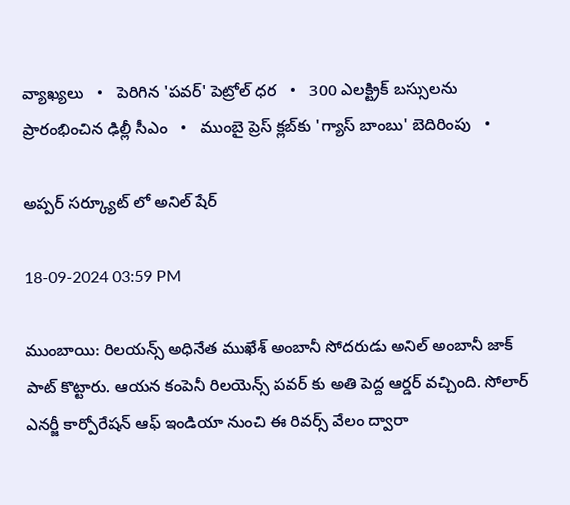వ్యాఖ్యలు   •   పెరిగిన 'పవర్‌' పెట్రోల్‌ ధర   •   300 ఎలక్ట్రిక్ బస్సులను ప్రారంభించిన ఢిల్లీ సీఎం   •   ముంబై ప్రెస్ క్లబ్‌కు 'గ్యాస్ బాంబు' బెదిరింపు   •

అప్పర్ సర్క్యూట్ లో అనిల్ షేర్

18-09-2024 03:59 PM

ముంబాయి: రిలయన్స్ అధినేత ముఖేశ్ అంబానీ సోదరుడు అనిల్ అంబానీ జాక్ పాట్ కొట్టారు. ఆయన కంపెనీ రిలయెన్స్ పవర్ కు అతి పెద్ద ఆర్డర్ వచ్చింది. సోలార్ ఎనర్జీ కార్పోరేషన్ ఆఫ్ ఇండియా నుంచి ఈ రివర్స్ వేలం ద్వారా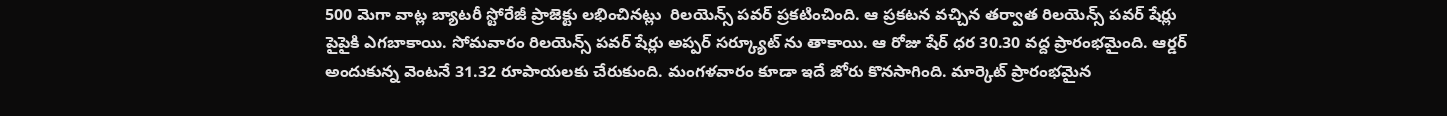500 మెగా వాట్ల బ్యాటరీ స్టోరేజీ ప్రాజెక్టు లభించినట్లు  రిలయెన్స్ పవర్ ప్రకటించింది. ఆ ప్రకటన వచ్చిన తర్వాత రిలయెన్స్ పవర్ షేర్లు పైపైకి ఎగబాకాయి. సోమవారం రిలయెన్స్ పవర్ షేర్లు అప్పర్ సర్క్యూట్ ను తాకాయి. ఆ రోజు షేర్ ధర 30.30 వద్ద ప్రారంభమైంది. ఆర్డర్ అందుకున్న వెంటనే 31.32 రూపాయలకు చేరుకుంది. మంగళవారం కూడా ఇదే జోరు కొనసాగింది. మార్కెట్ ప్రారంభమైన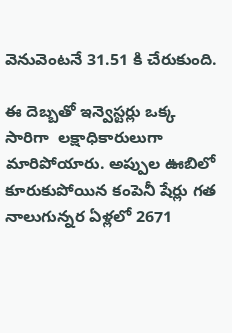వెనువెంటనే 31.51 కి చేరుకుంది.

ఈ దెబ్బతో ఇన్వెస్టర్లు ఒక్క సారిగా  లక్షాధికారులుగా మారిపోయారు. అప్పుల ఊబిలో కూరుకుపోయిన కంపెనీ షేర్లు గత నాలుగున్నర ఏళ్లలో 2671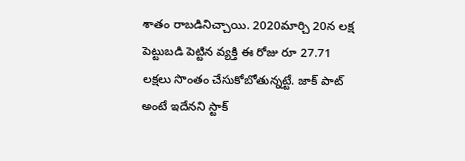శాతం రాబడినిచ్చాయి. 2020మార్చి 20న లక్ష పెట్టుబడి పెట్టిన వ్యక్తి ఈ రోజు రూ 27.71  లక్షలు సొంతం చేసుకోబోతున్నట్టే. జాక్ పాట్ అంటే ఇదేనని స్టాక్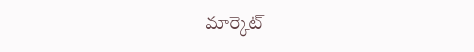మార్కెట్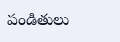పండితులు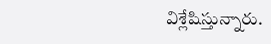విశ్లేషిస్తున్నారు.